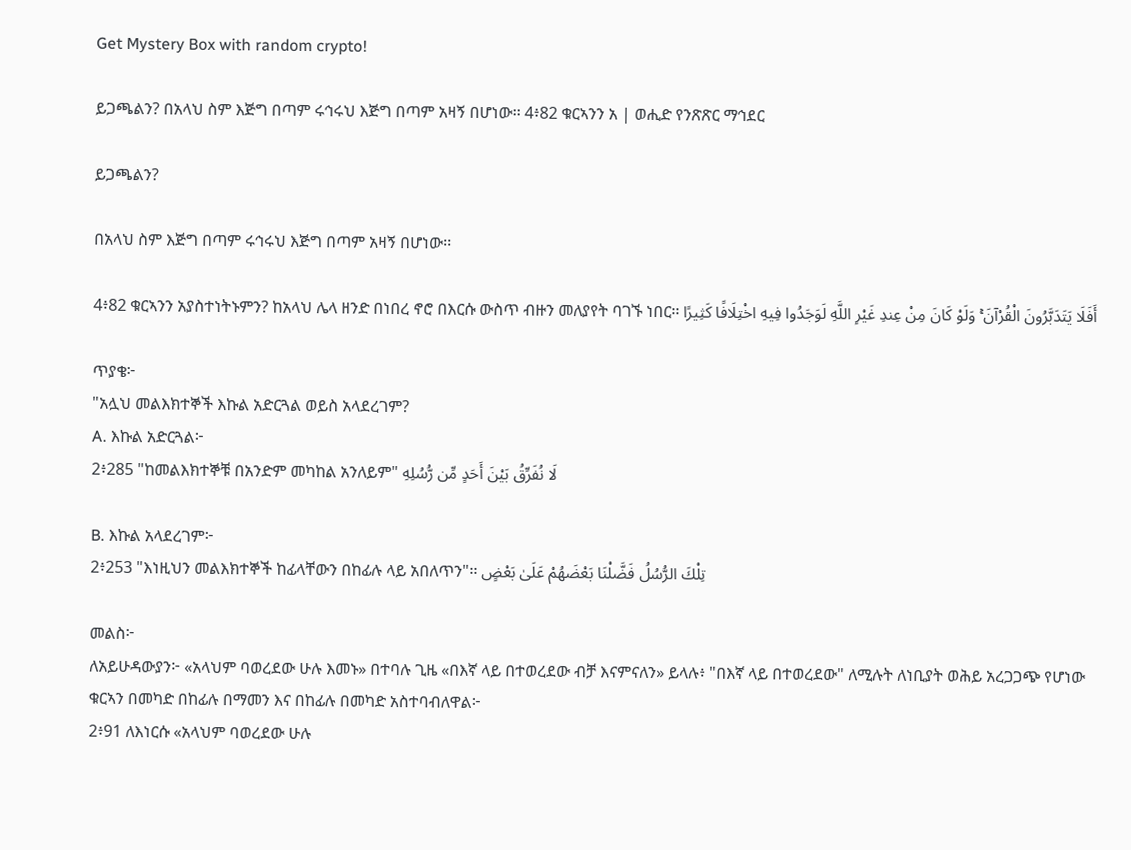Get Mystery Box with random crypto!

ይጋጫልን? በአላህ ስም እጅግ በጣም ሩኅሩህ እጅግ በጣም አዛኝ በሆነው፡፡ 4፥82 ቁርኣንን አ | ወሒድ የንጽጽር ማኅደር

ይጋጫልን?

በአላህ ስም እጅግ በጣም ሩኅሩህ እጅግ በጣም አዛኝ በሆነው፡፡

4፥82 ቁርኣንን አያስተነትኑምን? ከአላህ ሌላ ዘንድ በነበረ ኖሮ በእርሱ ውስጥ ብዙን መለያየት ባገኙ ነበር፡፡ أَفَلَا يَتَدَبَّرُونَ الْقُرْآنَ ۚ وَلَوْ كَانَ مِنْ عِندِ غَيْرِ اللَّهِ لَوَجَدُوا فِيهِ اخْتِلَافًا كَثِيرًا

ጥያቄ፦
"አሏህ መልእክተኞች እኩል አድርጓል ወይስ አላደረገም?
A. እኩል አድርጓል፦
2፥285 "ከመልእክተኞቹ በአንድም መካከል አንለይም" لَا نُفَرِّقُ بَيْنَ أَحَدٍ مِّن رُّسُلِهِ

B. እኩል አላደረገም፦
2፥253 "እነዚህን መልእክተኞች ከፊላቸውን በከፊሉ ላይ አበለጥን"፡፡ تِلْكَ الرُّسُلُ فَضَّلْنَا بَعْضَهُمْ عَلَىٰ بَعْضٍ

መልስ፦
ለአይሁዳውያን፦ «አላህም ባወረደው ሁሉ እመኑ» በተባሉ ጊዜ «በእኛ ላይ በተወረደው ብቻ እናምናለን» ይላሉ፥ "በእኛ ላይ በተወረደው" ለሚሉት ለነቢያት ወሕይ አረጋጋጭ የሆነው ቁርኣን በመካድ በከፊሉ በማመን እና በከፊሉ በመካድ አስተባብለዋል፦
2፥91 ለእነርሱ «አላህም ባወረደው ሁሉ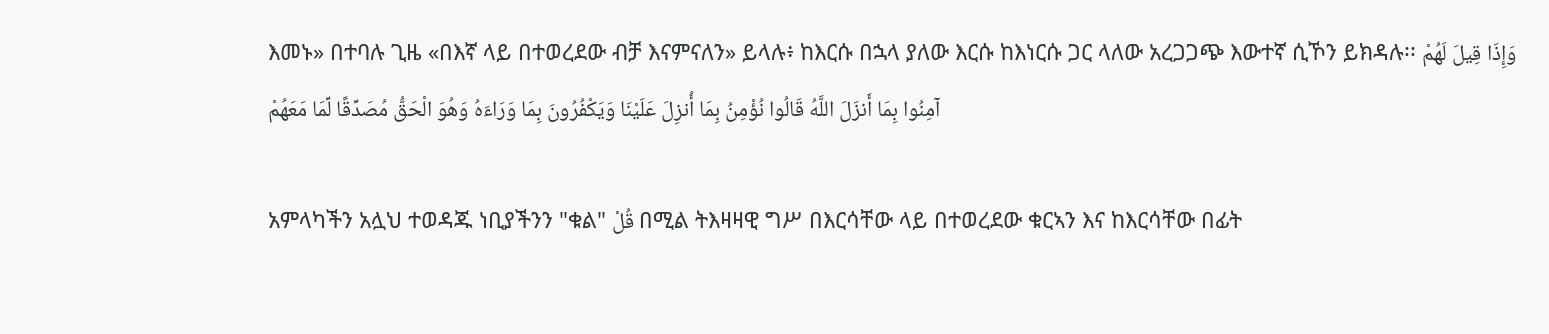እመኑ» በተባሉ ጊዜ «በእኛ ላይ በተወረደው ብቻ እናምናለን» ይላሉ፥ ከእርሱ በኋላ ያለው እርሱ ከእነርሱ ጋር ላለው አረጋጋጭ እውተኛ ሲኾን ይክዳሉ፡፡ وَإِذَا قِيلَ لَهُمْ آمِنُوا بِمَا أَنزَلَ اللَّهُ قَالُوا نُؤْمِنُ بِمَا أُنزِلَ عَلَيْنَا وَيَكْفُرُونَ بِمَا وَرَاءَهُ وَهُوَ الْحَقُّ مُصَدِّقًا لِّمَا مَعَهُمْ

አምላካችን አሏህ ተወዳጁ ነቢያችንን "ቁል" قُلْ በሚል ትእዛዛዊ ግሥ በእርሳቸው ላይ በተወረደው ቁርኣን እና ከእርሳቸው በፊት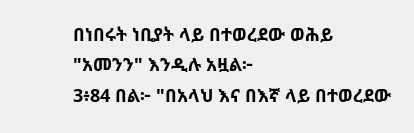በነበሩት ነቢያት ላይ በተወረደው ወሕይ "አመንን" እንዲሉ አዟል፦
3፥84 በል፦ "በአላህ እና በእኛ ላይ በተወረደው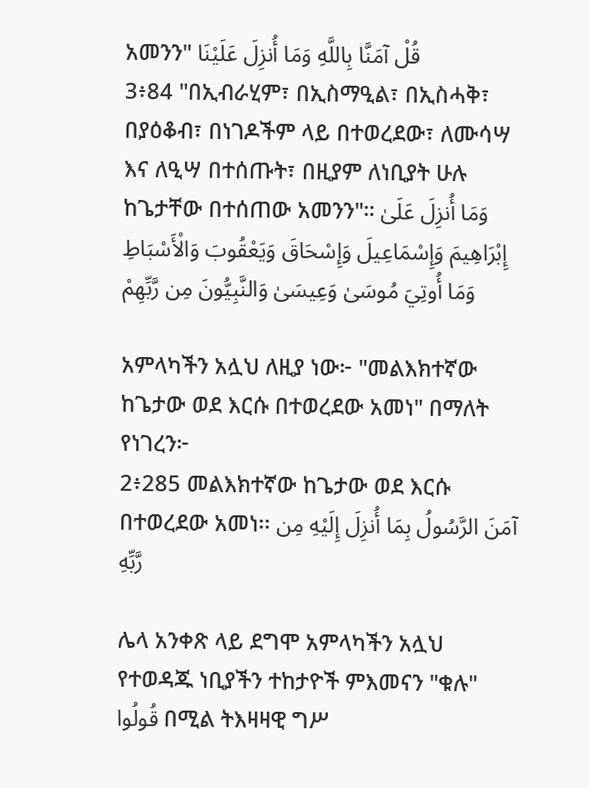አመንን" قُلْ آمَنَّا بِاللَّهِ وَمَا أُنزِلَ عَلَيْنَا
3፥84 "በኢብራሂም፣ በኢስማዒል፣ በኢስሓቅ፣ በያዕቆብ፣ በነገዶችም ላይ በተወረደው፣ ለሙሳሣ እና ለዒሣ በተሰጡት፣ በዚያም ለነቢያት ሁሉ ከጌታቸው በተሰጠው አመንን"። وَمَا أُنزِلَ عَلَىٰ إِبْرَاهِيمَ وَإِسْمَاعِيلَ وَإِسْحَاقَ وَيَعْقُوبَ وَالْأَسْبَاطِ وَمَا أُوتِيَ مُوسَىٰ وَعِيسَىٰ وَالنَّبِيُّونَ مِن رَّبِّهِمْ

አምላካችን አሏህ ለዚያ ነው፦ "መልእክተኛው ከጌታው ወደ እርሱ በተወረደው አመነ" በማለት የነገረን፦
2፥285 መልእክተኛው ከጌታው ወደ እርሱ በተወረደው አመነ፡፡ آمَنَ الرَّسُولُ بِمَا أُنزِلَ إِلَيْهِ مِن رَّبِّهِ

ሌላ አንቀጽ ላይ ደግሞ አምላካችን አሏህ የተወዳጁ ነቢያችን ተከታዮች ምእመናን "ቁሉ" قُولُوا በሚል ትእዛዛዊ ግሥ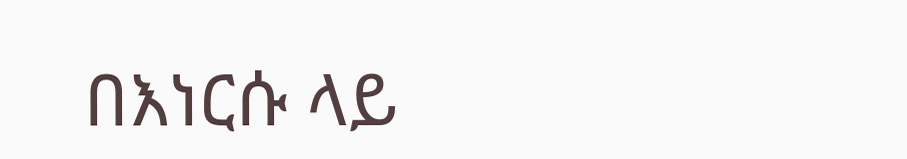በእነርሱ ላይ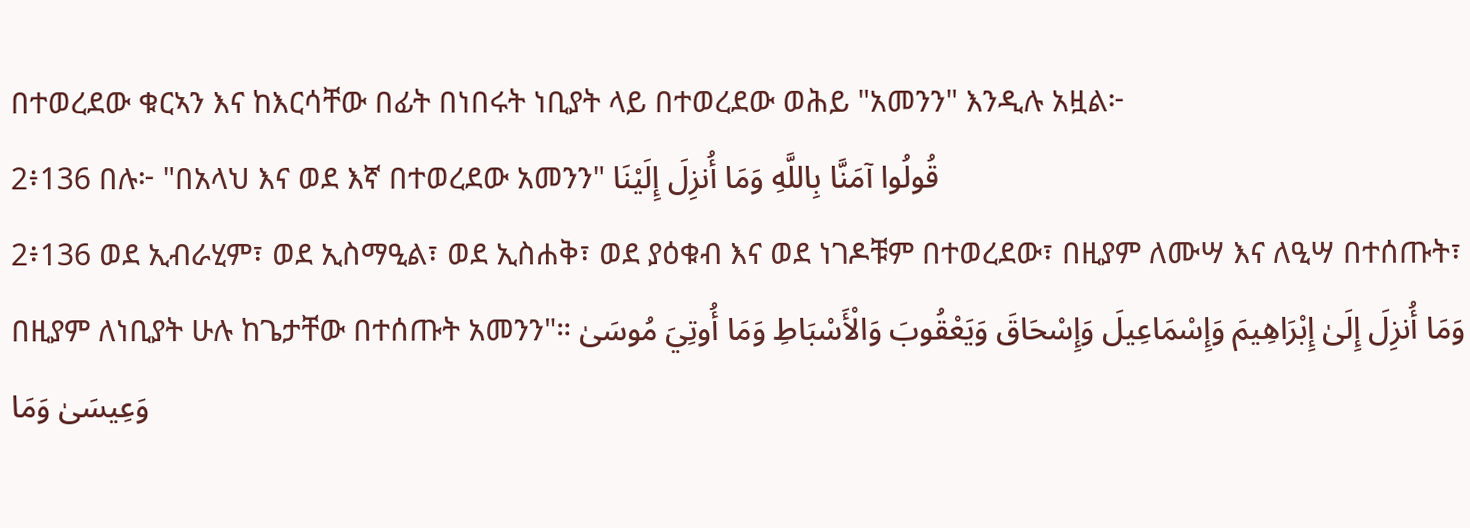በተወረደው ቁርኣን እና ከእርሳቸው በፊት በነበሩት ነቢያት ላይ በተወረደው ወሕይ "አመንን" እንዲሉ አዟል፦
2፥136 በሉ፦ "በአላህ እና ወደ እኛ በተወረደው አመንን" قُولُوا آمَنَّا بِاللَّهِ وَمَا أُنزِلَ إِلَيْنَا
2፥136 ወደ ኢብራሂም፣ ወደ ኢስማዒል፣ ወደ ኢስሐቅ፣ ወደ ያዕቁብ እና ወደ ነገዶቹም በተወረደው፣ በዚያም ለሙሣ እና ለዒሣ በተሰጡት፣ በዚያም ለነቢያት ሁሉ ከጌታቸው በተሰጡት አመንን"። وَمَا أُنزِلَ إِلَىٰ إِبْرَاهِيمَ وَإِسْمَاعِيلَ وَإِسْحَاقَ وَيَعْقُوبَ وَالْأَسْبَاطِ وَمَا أُوتِيَ مُوسَىٰ وَعِيسَىٰ وَمَا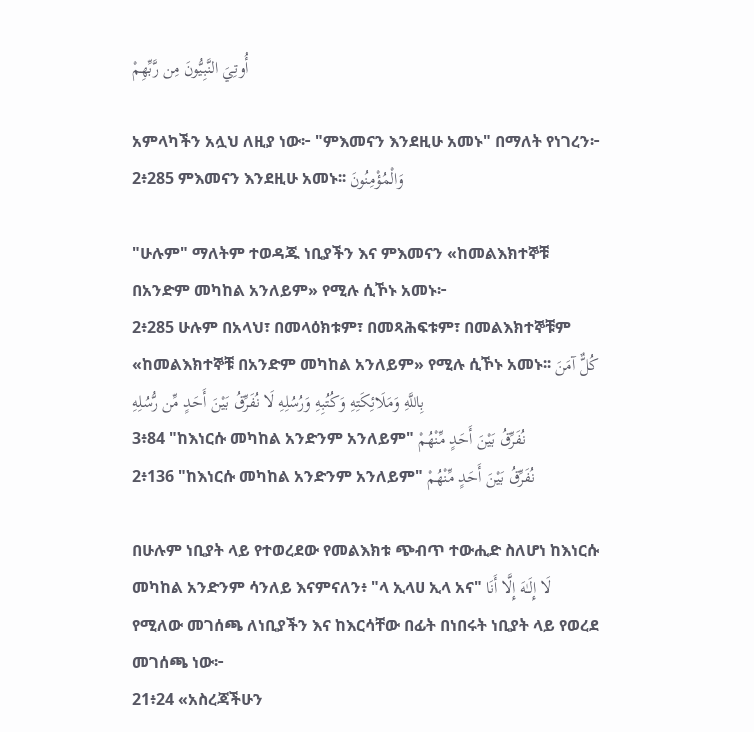أُوتِيَ النَّبِيُّونَ مِن رَّبِّهِمْ

አምላካችን አሏህ ለዚያ ነው፦ "ምእመናን እንደዚሁ አመኑ" በማለት የነገረን፦
2፥285 ምእመናን እንደዚሁ አመኑ፡፡ وَالْمُؤْمِنُونَ

"ሁሉም" ማለትም ተወዳጁ ነቢያችን እና ምእመናን «ከመልእክተኞቹ በአንድም መካከል አንለይም» የሚሉ ሲኾኑ አመኑ፦
2፥285 ሁሉም በአላህ፣ በመላዕክቱም፣ በመጻሕፍቱም፣ በመልእክተኞቹም «ከመልእክተኞቹ በአንድም መካከል አንለይም» የሚሉ ሲኾኑ አመኑ፡፡ كُلٌّ آمَنَ بِاللَّهِ وَمَلَائِكَتِهِ وَكُتُبِهِ وَرُسُلِهِ لَا نُفَرِّقُ بَيْنَ أَحَدٍ مِّن رُّسُلِهِ
3፥84 "ከእነርሱ መካከል አንድንም አንለይም" نُفَرِّقُ بَيْنَ أَحَدٍ مِّنْهُمْ
2፥136 "ከእነርሱ መካከል አንድንም አንለይም" نُفَرِّقُ بَيْنَ أَحَدٍ مِّنْهُمْ

በሁሉም ነቢያት ላይ የተወረደው የመልእክቱ ጭብጥ ተውሒድ ስለሆነ ከእነርሱ መካከል አንድንም ሳንለይ እናምናለን፥ "ላ ኢላሀ ኢላ አና" لَا إِلَـٰهَ إِلَّا أَنَا የሚለው መገሰጫ ለነቢያችን እና ከእርሳቸው በፊት በነበሩት ነቢያት ላይ የወረደ መገሰጫ ነው፦
21፥24 «አስረጃችሁን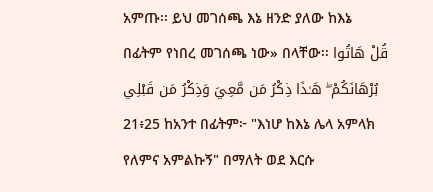አምጡ፡፡ ይህ መገሰጫ እኔ ዘንድ ያለው ከእኔ በፊትም የነበረ መገሰጫ ነው» በላቸው፡፡ قُلْ هَاتُوا بُرْهَانَكُمْ ۖ هَـٰذَا ذِكْرُ مَن مَّعِيَ وَذِكْرُ مَن قَبْلِي
21፥25 ከአንተ በፊትም፦ "እነሆ ከእኔ ሌላ አምላክ የለምና አምልኩኝ" በማለት ወደ እርሱ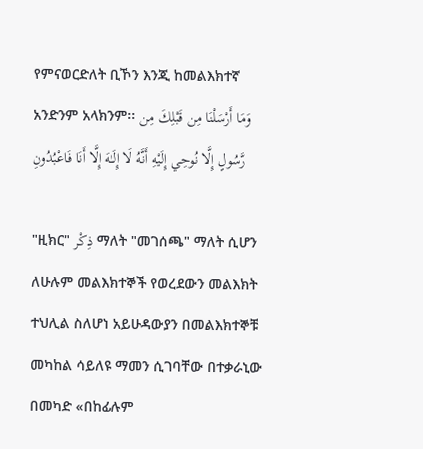የምናወርድለት ቢኾን እንጂ ከመልእክተኛ አንድንም አላክንም፡፡ وَمَا أَرْسَلْنَا مِن قَبْلِكَ مِن رَّسُولٍ إِلَّا نُوحِي إِلَيْهِ أَنَّهُ لَا إِلَـٰهَ إِلَّا أَنَا فَاعْبُدُونِ

"ዚክር" ذِكْر ማለት "መገሰጫ" ማለት ሲሆን ለሁሉም መልእክተኞች የወረደውን መልእክት ተህሊል ስለሆነ አይሁዳውያን በመልእክተኞቹ መካከል ሳይለዩ ማመን ሲገባቸው በተቃራኒው በመካድ «በከፊሉም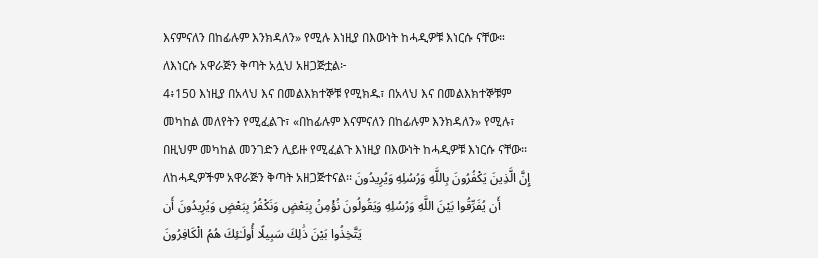እናምናለን በከፊሉም እንክዳለን» የሚሉ እነዚያ በእውነት ከሓዲዎቹ እነርሱ ናቸው። ለእነርሱ አዋራጅን ቅጣት አሏህ አዘጋጅቷል፦
4፥150 እነዚያ በአላህ እና በመልእክተኞቹ የሚክዱ፣ በአላህ እና በመልእክተኞቹም መካከል መለየትን የሚፈልጉ፣ «በከፊሉም እናምናለን በከፊሉም እንክዳለን» የሚሉ፣ በዚህም መካከል መንገድን ሊይዙ የሚፈልጉ እነዚያ በእውነት ከሓዲዎቹ እነርሱ ናቸው፡፡ ለከሓዲዎችም አዋራጅን ቅጣት አዘጋጅተናል፡፡ إِنَّ الَّذِينَ يَكْفُرُونَ بِاللَّهِ وَرُسُلِهِ وَيُرِيدُونَ أَن يُفَرِّقُوا بَيْنَ اللَّهِ وَرُسُلِهِ وَيَقُولُونَ نُؤْمِنُ بِبَعْضٍ وَنَكْفُرُ بِبَعْضٍ وَيُرِيدُونَ أَن يَتَّخِذُوا بَيْنَ ذَٰلِكَ سَبِيلًا أُولَـٰئِكَ هُمُ الْكَافِرُونَ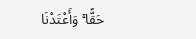حَقًّا ۚ وَأَعْتَدْنَا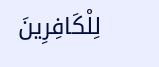لِلْكَافِرِينَ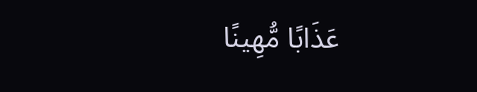عَذَابًا مُّهِينًا